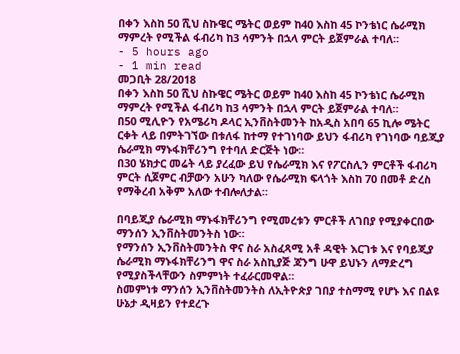በቀን እስከ 50 ሺህ ስኩዌር ሜትር ወይም ከ40 እስከ 45 ኮንቴነር ሴራሚክ ማምረት የሚችል ፋብሪካ ከ3 ሳምንት በኋላ ምርት ይጀምራል ተባለ።
- 5 hours ago
- 1 min read
መጋቢት 28/2018
በቀን እስከ 50 ሺህ ስኩዌር ሜትር ወይም ከ40 እስከ 45 ኮንቴነር ሴራሚክ ማምረት የሚችል ፋብሪካ ከ3 ሳምንት በኋላ ምርት ይጀምራል ተባለ።
በ50 ሚሊዮን የአሜሪካ ዶላር ኢንቨስትመንት ከአዲስ አበባ 65 ኪሎ ሜትር ርቀት ላይ በምትገኘው በቱለፋ ከተማ የተገነባው ይህን ፋብሪካ የገነባው ባይጂያ ሴራሚክ ማኑፋክቸሪንግ የተባለ ድርጅት ነው።
በ30 ሄክታር መሬት ላይ ያረፈው ይህ የሴራሚክ እና የፖርስሊን ምርቶች ፋብሪካ ምርት ሲጀምር ብቻውን አሁን ካለው የሴራሚክ ፍላጎት እስከ 70 በመቶ ድረስ የማቅረብ አቅም አለው ተብሎለታል።

በባይጂያ ሴራሚክ ማኑፋክቸሪንግ የሚመረቱን ምርቶች ለገበያ የሚያቀርበው ማንሰን ኢንቨስትመንትስ ነው።
የማንሰን ኢንቨስትመንትስ ዋና ስራ አስፈጻሚ አቶ ዳዊት እርገቱ እና የባይጂያ ሴራሚክ ማኑፋክቸሪንግ ዋና ስራ አስኪያጅ ጃንግ ሁዋ ይህኑን ለማድረግ የሚያስችላቸውን ስምምነት ተፈራርመዋል።
ስመምነቱ ማንሰን ኢንቨስትመንትስ ለኢትዮጵያ ገበያ ተስማሚ የሆኑ እና በልዩ ሁኔታ ዲዛይን የተደረጉ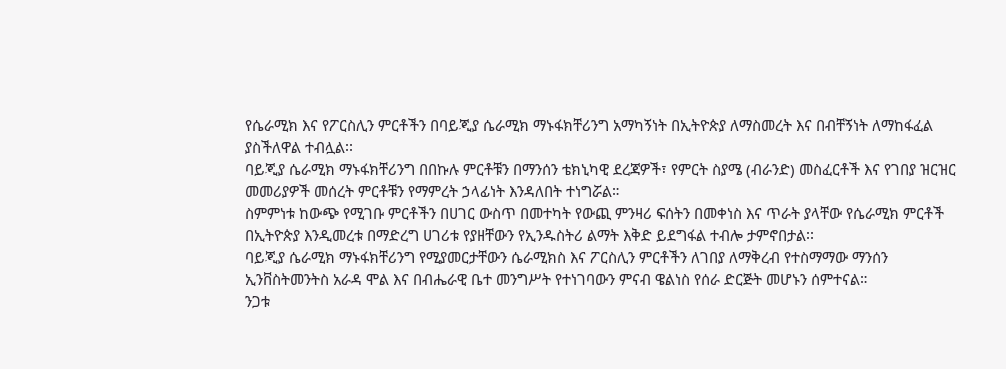የሴራሚክ እና የፖርስሊን ምርቶችን በባይጂያ ሴራሚክ ማኑፋክቸሪንግ አማካኝነት በኢትዮጵያ ለማስመረት እና በብቸኝነት ለማከፋፈል ያስችለዋል ተብሏል፡፡
ባይጂያ ሴራሚክ ማኑፋክቸሪንግ በበኩሉ ምርቶቹን በማንሰን ቴክኒካዊ ደረጃዎች፣ የምርት ስያሜ (ብራንድ) መስፈርቶች እና የገበያ ዝርዝር መመሪያዎች መሰረት ምርቶቹን የማምረት ኃላፊነት እንዳለበት ተነግሯል።
ስምምነቱ ከውጭ የሚገቡ ምርቶችን በሀገር ውስጥ በመተካት የውጪ ምንዛሪ ፍሰትን በመቀነስ እና ጥራት ያላቸው የሴራሚክ ምርቶች በኢትዮጵያ እንዲመረቱ በማድረግ ሀገሪቱ የያዘቸውን የኢንዱስትሪ ልማት እቅድ ይደግፋል ተብሎ ታምኖበታል፡፡
ባይጂያ ሴራሚክ ማኑፋክቸሪንግ የሚያመርታቸውን ሴራሚክስ እና ፖርስሊን ምርቶችን ለገበያ ለማቅረብ የተስማማው ማንሰን ኢንቨስትመንትስ አራዳ ሞል እና በብሔራዊ ቤተ መንግሥት የተነገባውን ምናብ ዌልነስ የሰራ ድርጅት መሆኑን ሰምተናል።
ንጋቱ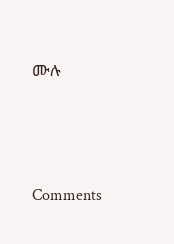ሙሉ





Comments